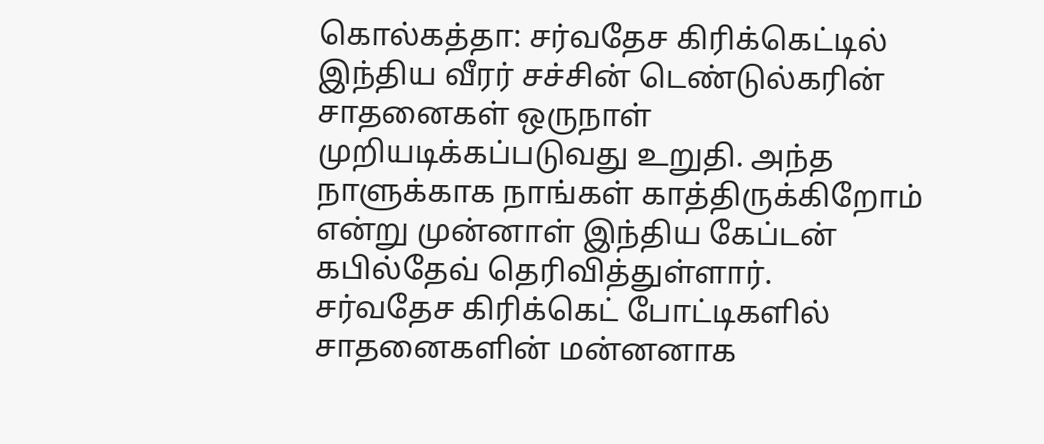கொல்கத்தா: சர்வதேச கிரிக்கெட்டில் இந்திய வீரர் சச்சின் டெண்டுல்கரின் சாதனைகள் ஒருநாள் முறியடிக்கப்படுவது உறுதி. அந்த நாளுக்காக நாங்கள் காத்திருக்கிறோம் என்று முன்னாள் இந்திய கேப்டன் கபில்தேவ் தெரிவித்துள்ளார்.
சர்வதேச கிரிக்கெட் போட்டிகளில் சாதனைகளின் மன்னனாக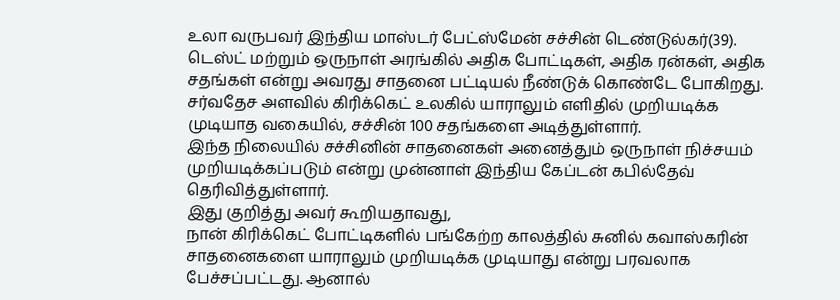உலா வருபவர் இந்திய மாஸ்டர் பேட்ஸ்மேன் சச்சின் டெண்டுல்கர்(39). டெஸ்ட் மற்றும் ஒருநாள் அரங்கில் அதிக போட்டிகள், அதிக ரன்கள், அதிக சதங்கள் என்று அவரது சாதனை பட்டியல் நீண்டுக் கொண்டே போகிறது. சர்வதேச அளவில் கிரிக்கெட் உலகில் யாராலும் எளிதில் முறியடிக்க முடியாத வகையில், சச்சின் 100 சதங்களை அடித்துள்ளார்.
இந்த நிலையில் சச்சினின் சாதனைகள் அனைத்தும் ஒருநாள் நிச்சயம் முறியடிக்கப்படும் என்று முன்னாள் இந்திய கேப்டன் கபில்தேவ் தெரிவித்துள்ளார்.
இது குறித்து அவர் கூறியதாவது,
நான் கிரிக்கெட் போட்டிகளில் பங்கேற்ற காலத்தில் சுனில் கவாஸ்கரின் சாதனைகளை யாராலும் முறியடிக்க முடியாது என்று பரவலாக பேச்சப்பட்டது. ஆனால்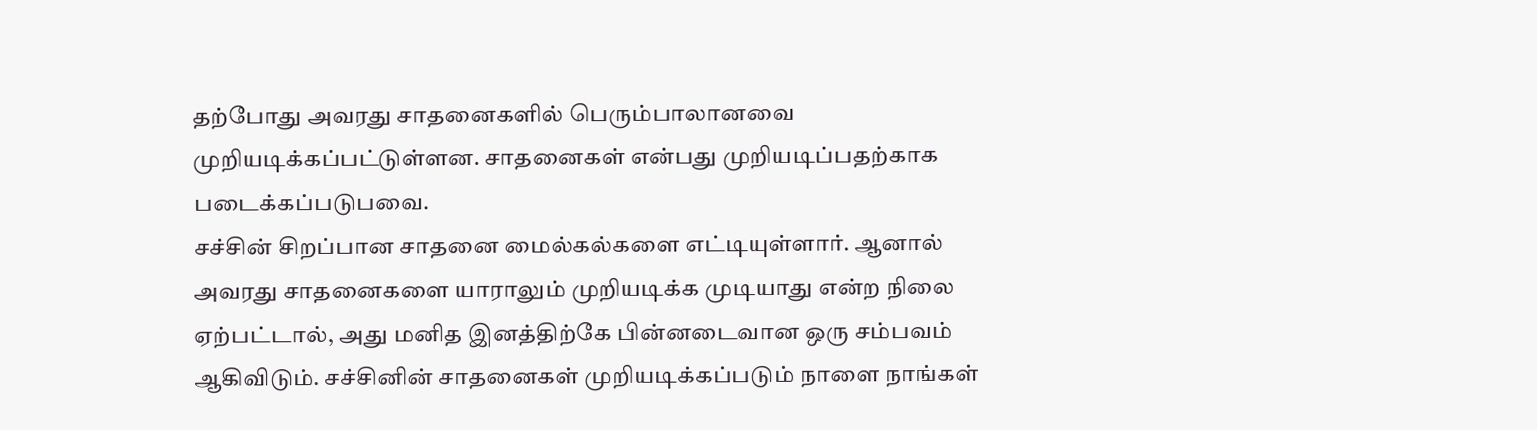தற்போது அவரது சாதனைகளில் பெரும்பாலானவை முறியடிக்கப்பட்டுள்ளன. சாதனைகள் என்பது முறியடிப்பதற்காக படைக்கப்படுபவை.
சச்சின் சிறப்பான சாதனை மைல்கல்களை எட்டியுள்ளார். ஆனால் அவரது சாதனைகளை யாராலும் முறியடிக்க முடியாது என்ற நிலை ஏற்பட்டால், அது மனித இனத்திற்கே பின்னடைவான ஒரு சம்பவம் ஆகிவிடும். சச்சினின் சாதனைகள் முறியடிக்கப்படும் நாளை நாங்கள்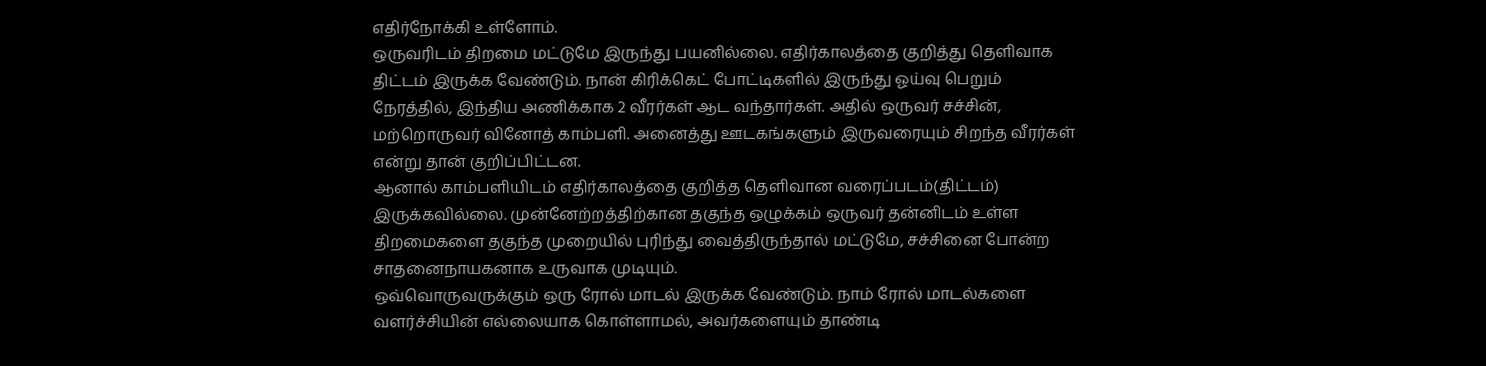எதிர்நோக்கி உள்ளோம்.
ஒருவரிடம் திறமை மட்டுமே இருந்து பயனில்லை. எதிர்காலத்தை குறித்து தெளிவாக திட்டம் இருக்க வேண்டும். நான் கிரிக்கெட் போட்டிகளில் இருந்து ஓய்வு பெறும் நேரத்தில், இந்திய அணிக்காக 2 வீரர்கள் ஆட வந்தார்கள். அதில் ஒருவர் சச்சின், மற்றொருவர் வினோத் காம்பளி. அனைத்து ஊடகங்களும் இருவரையும் சிறந்த வீரர்கள் என்று தான் குறிப்பிட்டன.
ஆனால் காம்பளியிடம் எதிர்காலத்தை குறித்த தெளிவான வரைப்படம்(திட்டம்) இருக்கவில்லை. முன்னேற்றத்திற்கான தகுந்த ஒழுக்கம் ஒருவர் தன்னிடம் உள்ள திறமைகளை தகுந்த முறையில் புரிந்து வைத்திருந்தால் மட்டுமே, சச்சினை போன்ற சாதனைநாயகனாக உருவாக முடியும்.
ஒவ்வொருவருக்கும் ஒரு ரோல் மாடல் இருக்க வேண்டும். நாம் ரோல் மாடல்களை வளர்ச்சியின் எல்லையாக கொள்ளாமல், அவர்களையும் தாண்டி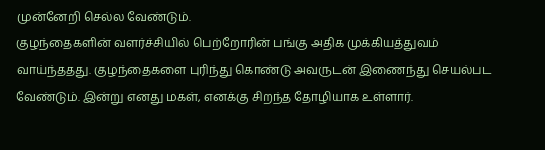முன்னேறி செல்ல வேண்டும்.
குழந்தைகளின் வளர்ச்சியில் பெற்றோரின் பங்கு அதிக முக்கியத்துவம் வாய்ந்ததது. குழந்தைகளை புரிந்து கொண்டு அவருடன் இணைந்து செயல்பட வேண்டும். இன்று எனது மகள், எனக்கு சிறந்த தோழியாக உள்ளார்.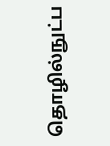தொழில்நுட்ப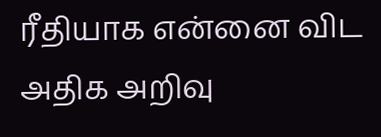ரீதியாக என்னை விட அதிக அறிவு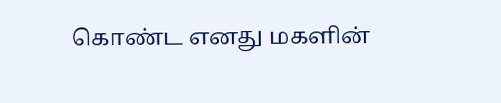கொண்ட எனது மகளின்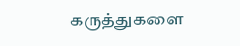கருத்துகளை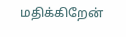மதிக்கிறேன்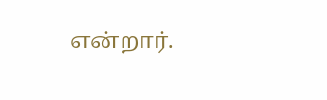என்றார்.